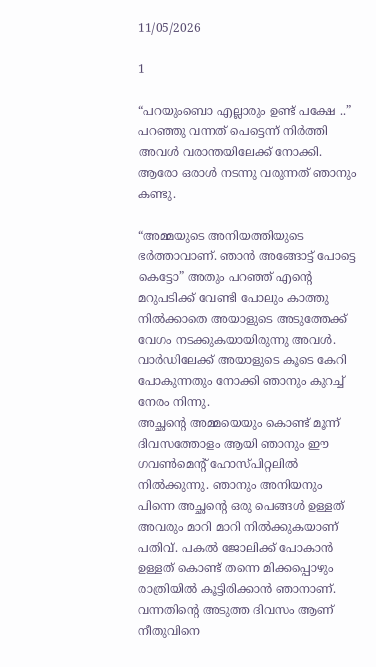11/05/2026

1

“പറയുംബൊ എല്ലാരും ഉണ്ട് പക്ഷേ ..” പറഞ്ഞു വന്നത് പെട്ടെന്ന് നിർത്തി അവൾ വരാന്തയിലേക്ക് നോക്കി. ആരോ ഒരാൾ നടന്നു വരുന്നത് ഞാനും കണ്ടു.

“അമ്മയുടെ അനിയത്തിയുടെ ഭർത്താവാണ്. ഞാൻ അങ്ങോട്ട് പോട്ടെ കെട്ടോ” അതും പറഞ്ഞ് എന്റെ മറുപടിക്ക് വേണ്ടി പോലും കാത്തു നിൽക്കാതെ അയാളുടെ അടുത്തേക്ക് വേഗം നടക്കുകയായിരുന്നു അവൾ. വാർഡിലേക്ക് അയാളുടെ കൂടെ കേറി പോകുന്നതും നോക്കി ഞാനും കുറച്ച് നേരം നിന്നു.
അച്ഛന്റെ അമ്മയെയും കൊണ്ട് മൂന്ന് ദിവസത്തോളം ആയി ഞാനും ഈ ഗവൺമെന്റ് ഹോസ്പിറ്റലിൽ നിൽക്കുന്നു. ഞാനും അനിയനും പിന്നെ അച്ഛന്റെ ഒരു പെങ്ങൾ ഉള്ളത് അവരും മാറി മാറി നിൽക്കുകയാണ് പതിവ്. പകൽ ജോലിക്ക് പോകാൻ ഉള്ളത് കൊണ്ട് തന്നെ മിക്കപ്പൊഴും രാത്രിയിൽ കൂട്ടിരിക്കാൻ ഞാനാണ്. വന്നതിന്റെ അടുത്ത ദിവസം ആണ് നീതുവിനെ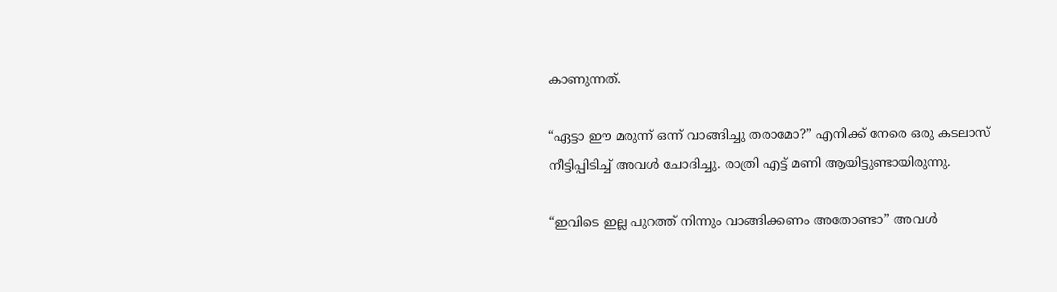കാണുന്നത്.

“ഏട്ടാ ഈ മരുന്ന് ഒന്ന് വാങ്ങിച്ചു തരാമോ?” എനിക്ക് നേരെ ഒരു കടലാസ് നീട്ടിപ്പിടിച്ച് അവൾ ചോദിച്ചു. രാത്രി എട്ട് മണി ആയിട്ടുണ്ടായിരുന്നു.

“ഇവിടെ ഇല്ല പുറത്ത് നിന്നും വാങ്ങിക്കണം അതോണ്ടാ” അവൾ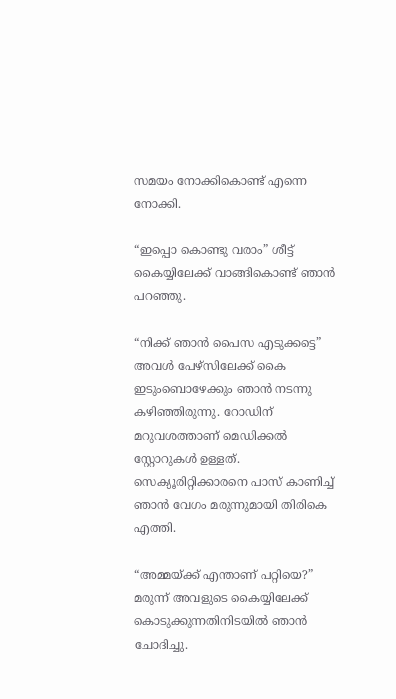സമയം നോക്കികൊണ്ട് എന്നെ നോക്കി.

“ഇപ്പൊ കൊണ്ടു വരാം” ശീട്ട് കൈയ്യിലേക്ക് വാങ്ങികൊണ്ട് ഞാൻ പറഞ്ഞു.

“നിക്ക് ഞാൻ പൈസ എടുക്കട്ടെ” അവൾ പേഴ്സിലേക്ക് കൈ ഇടുംബൊഴേക്കും ഞാൻ നടന്നു കഴിഞ്ഞിരുന്നു. റോഡിന് മറുവശത്താണ് മെഡിക്കൽ സ്റ്റോറുകൾ ഉള്ളത്. സെക്യൂരിറ്റിക്കാരനെ പാസ് കാണിച്ച് ഞാൻ വേഗം മരുന്നുമായി തിരികെ എത്തി.

“അമ്മയ്ക്ക് എന്താണ് പറ്റിയെ?” മരുന്ന് അവളുടെ കൈയ്യിലേക്ക് കൊടുക്കുന്നതിനിടയിൽ ഞാൻ ചോദിച്ചു.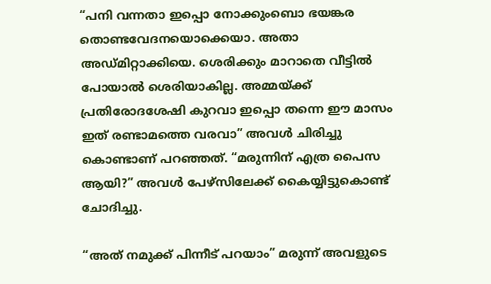“പനി വന്നതാ ഇപ്പൊ നോക്കുംബൊ ഭയങ്കര തൊണ്ടവേദനയൊക്കെയാ. അതാ അഡ്മിറ്റാക്കിയെ. ശെരിക്കും മാറാതെ വീട്ടിൽ പോയാൽ ശെരിയാകില്ല. അമ്മയ്ക്ക് പ്രതിരോദശേഷി കുറവാ ഇപ്പൊ തന്നെ ഈ മാസം ഇത് രണ്ടാമത്തെ വരവാ” അവൾ ചിരിച്ചു കൊണ്ടാണ് പറഞ്ഞത്. “മരുന്നിന് എത്ര പൈസ ആയി?” അവൾ പേഴ്‌സിലേക്ക് കൈയ്യിട്ടുകൊണ്ട് ചോദിച്ചു.

“അത് നമുക്ക് പിന്നീട് പറയാം” മരുന്ന് അവളുടെ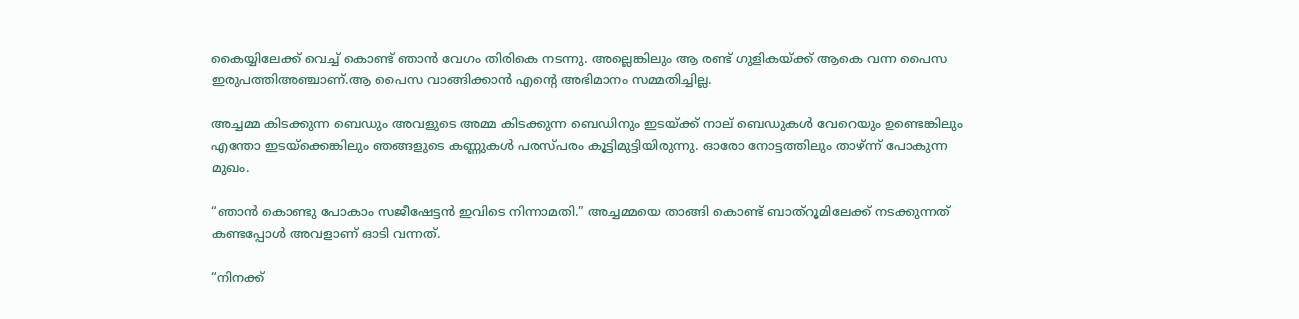കൈയ്യിലേക്ക് വെച്ച് കൊണ്ട് ഞാൻ വേഗം തിരികെ നടന്നു. അല്ലെങ്കിലും ആ രണ്ട് ഗുളികയ്ക്ക് ആകെ വന്ന പൈസ ഇരുപത്തിഅഞ്ചാണ്.ആ പൈസ വാങ്ങിക്കാൻ എന്റെ അഭിമാനം സമ്മതിച്ചില്ല.

അച്ചമ്മ കിടക്കുന്ന ബെഡും അവളുടെ അമ്മ കിടക്കുന്ന ബെഡിനും ഇടയ്ക്ക് നാല് ബെഡുകൾ വേറെയും ഉണ്ടെങ്കിലും എന്തോ ഇടയ്ക്കെങ്കിലും ഞങ്ങളുടെ കണ്ണുകൾ പരസ്പരം കൂട്ടിമുട്ടിയിരുന്നു. ഓരോ നോട്ടത്തിലും താഴ്ന്ന് പോകുന്ന മുഖം.

“ഞാൻ കൊണ്ടു പോകാം സജീഷേട്ടൻ ഇവിടെ നിന്നാമതി.” അച്ചമ്മയെ താങ്ങി കൊണ്ട് ബാത്റൂമിലേക്ക് നടക്കുന്നത് കണ്ടപ്പോൾ അവളാണ് ഓടി വന്നത്.

“നിനക്ക്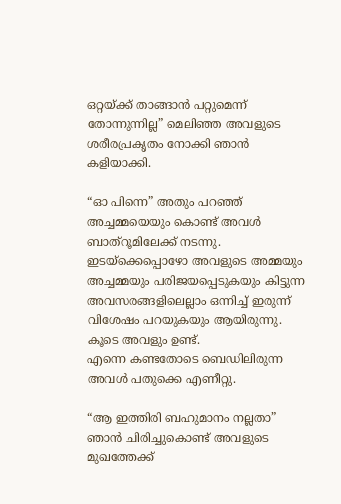ഒറ്റയ്ക്ക് താങ്ങാൻ പറ്റുമെന്ന് തോന്നുന്നില്ല” മെലിഞ്ഞ അവളുടെ ശരീരപ്രകൃതം നോക്കി ഞാൻ കളിയാക്കി.

“ഓ പിന്നെ” അതും പറഞ്ഞ് അച്ചമ്മയെയും കൊണ്ട് അവൾ ബാത്റൂമിലേക്ക് നടന്നു.
ഇടയ്ക്കെപ്പൊഴോ അവളുടെ അമ്മയും അച്ചമ്മയും പരിജയപ്പെടുകയും കിട്ടുന്ന അവസരങ്ങളിലെല്ലാം ഒന്നിച്ച് ഇരുന്ന് വിശേഷം പറയുകയും ആയിരുന്നു. കൂടെ അവളും ഉണ്ട്.
എന്നെ കണ്ടതോടെ ബെഡിലിരുന്ന അവൾ പതുക്കെ എണീറ്റു.

“ആ ഇത്തിരി ബഹുമാനം നല്ലതാ” ഞാൻ ചിരിച്ചുകൊണ്ട് അവളുടെ മുഖത്തേക്ക്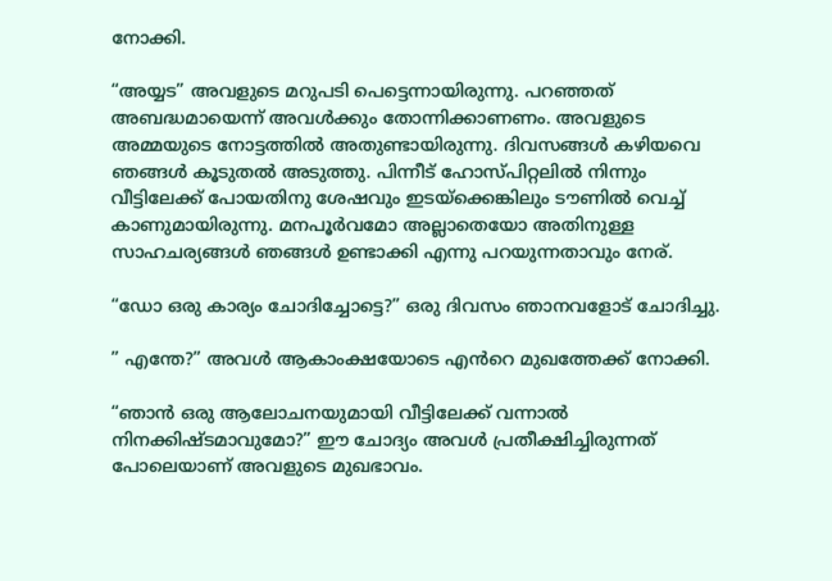നോക്കി.

“അയ്യട” അവളുടെ മറുപടി പെട്ടെന്നായിരുന്നു. പറഞ്ഞത് അബദ്ധമായെന്ന് അവൾക്കും തോന്നിക്കാണണം. അവളുടെ അമ്മയുടെ നോട്ടത്തിൽ അതുണ്ടായിരുന്നു. ദിവസങ്ങൾ കഴിയവെ ഞങ്ങൾ കൂടുതൽ അടുത്തു. പിന്നീട് ഹോസ്പിറ്റലിൽ നിന്നും വീട്ടിലേക്ക് പോയതിനു ശേഷവും ഇടയ്ക്കെങ്കിലും ടൗണിൽ വെച്ച് കാണുമായിരുന്നു. മനപൂർവമോ അല്ലാതെയോ അതിനുള്ള സാഹചര്യങ്ങൾ ഞങ്ങൾ ഉണ്ടാക്കി എന്നു പറയുന്നതാവും നേര്.

“ഡോ ഒരു കാര്യം ചോദിച്ചോട്ടെ?” ഒരു ദിവസം ഞാനവളോട് ചോദിച്ചു.

” എന്തേ?” അവൾ ആകാംക്ഷയോടെ എൻറെ മുഖത്തേക്ക് നോക്കി.

“ഞാൻ ഒരു ആലോചനയുമായി വീട്ടിലേക്ക് വന്നാൽ നിനക്കിഷ്ടമാവുമോ?” ഈ ചോദ്യം അവൾ പ്രതീക്ഷിച്ചിരുന്നത് പോലെയാണ് അവളുടെ മുഖഭാവം.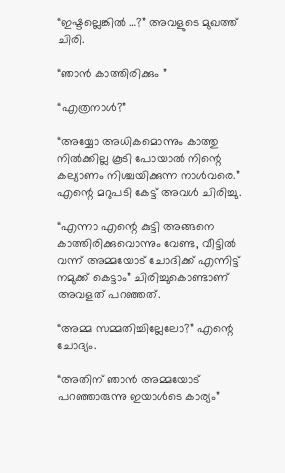“ഇഷ്ടല്ലെങ്കിൽ …?” അവളുടെ മുഖത്ത് ചിരി.

“ഞാൻ കാത്തിരിക്കും ”

“എത്രനാൾ?”

“അയ്യോ അധികമൊന്നും കാത്തു നിൽക്കില്ല കൂടി പോയാൽ നിന്റെ കല്യാണം നിശ്ചയിക്കുന്ന നാൾവരെ.” എന്റെ മറുപടി കേട്ട് അവൾ ചിരിച്ചു.

“എന്നാ എന്റെ കുട്ടി അങ്ങനെ കാത്തിരിക്കുവൊന്നും വേണ്ട, വീട്ടിൽ വന്ന് അമ്മയോട് ചോദിക്ക് എന്നിട്ട് നമുക്ക് കെട്ടാം” ചിരിച്ചുകൊണ്ടാണ് അവളത് പറഞ്ഞത്.

“അമ്മ സമ്മതിച്ചില്ലേലോ?” എന്റെ ചോദ്യം.

“അതിന് ഞാൻ അമ്മയോട് പറഞ്ഞാരുന്നു ഇയാൾടെ കാര്യം”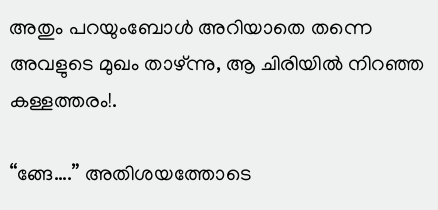അതും പറയുംബോൾ അറിയാതെ തന്നെ അവളുടെ മുഖം താഴ്ന്നു, ആ ചിരിയിൽ നിറഞ്ഞ കള്ളത്തരം!.

“ങ്ങേ….” അതിശയത്തോടെ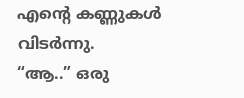എന്റെ കണ്ണുകൾ വിടർന്നു.
“ആ..” ഒരു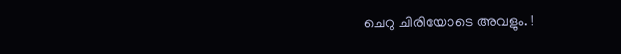ചെറു ചിരിയോടെ അവളും. !